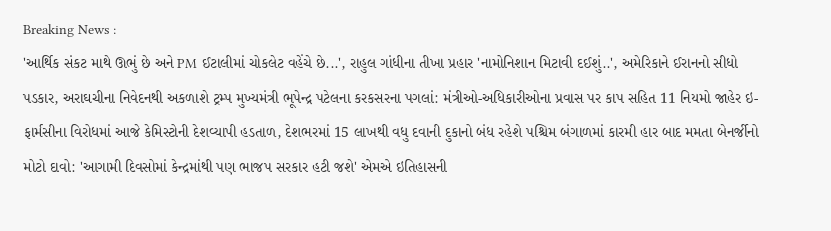Breaking News :
'આર્થિક સંકટ માથે ઊભું છે અને PM ઈટાલીમાં ચોકલેટ વહેંચે છે...', રાહુલ ગાંધીના તીખા પ્રહાર 'નામોનિશાન મિટાવી દઈશું..', અમેરિકાને ઈરાનનો સીધો પડકાર, અરાઘચીના નિવેદનથી અકળાશે ટ્રમ્પ મુખ્યમંત્રી ભૂપેન્દ્ર પટેલના કરકસરના પગલાં: મંત્રીઓ-અધિકારીઓના પ્રવાસ પર કાપ સહિત 11 નિયમો જાહેર ઇ-ફાર્મસીના વિરોધમાં આજે કેમિસ્ટોની દેશવ્યાપી હડતાળ, દેશભરમાં 15 લાખથી વધુ દવાની દુકાનો બંધ રહેશે પશ્ચિમ બંગાળમાં કારમી હાર બાદ મમતા બેનર્જીનો મોટો દાવો: 'આગામી દિવસોમાં કેન્દ્રમાંથી પણ ભાજપ સરકાર હટી જશે' એમએ ઇતિહાસની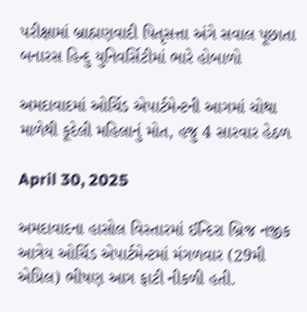પરીક્ષામાં બ્રાહ્મણવાદી પિતૃસત્તા અંગે સવાલ પૂછાતા બનારસ હિન્દુ યુનિવર્સિટીમાં ભારે હોબાળો

અમદાવાદમાં ઓર્ચિડ એપાર્ટમેન્ટની આગમાં ચોથા માળેથી કૂદેલી મહિલાનું મોત, હજુ 4 સારવાર હેઠળ

April 30, 2025

અમદાવાદના હાસોલ વિસ્તારમાં ઈન્દિરા બ્રિજ નજીક આત્રેય ઓર્ચિડ એપાર્ટમેન્ટમાં મંગળવાર (29મી એપ્રિલ) ભીષણ આગ ફાટી નીકળી હતી.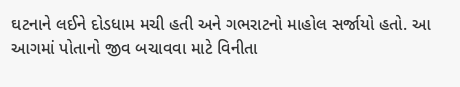ઘટનાને લઈને દોડધામ મચી હતી અને ગભરાટનો માહોલ સર્જાયો હતો. આ આગમાં પોતાનો જીવ બચાવવા માટે વિનીતા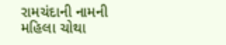રામચંદાની નામની મહિલા ચોથા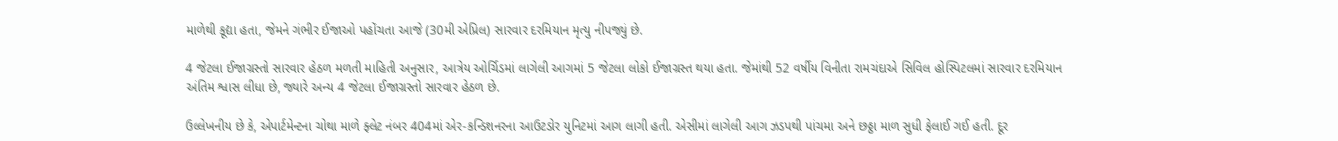માળેથી કૂદ્યા હતા, જેમને ગંભીર ઈજાઓ પહોંચતા આજે (30મી એપ્રિલ) સારવાર દરમિયાન મૃત્યુ નીપજ્યું છે.

4 જેટલા ઈજાગ્રસ્તો સારવાર હેઠળ મળતી માહિતી અનુસાર, આત્રેય ઓર્ચિડમાં લાગેલી આગમાં 5 જેટલા લોકો ઈજાગ્રસ્ત થયા હતા. જેમાંથી 52 વર્ષીય વિનીતા રામચંદાએ સિવિલ હોસ્પિટલમાં સારવાર દરમિયાન અંતિમ શ્વાસ લીધા છે, જ્યારે અન્ય 4 જેટલા ઈજાગ્રસ્તો સારવાર હેઠળ છે.

ઉલ્લેખનીય છે કે, એપાર્ટમેન્ટના ચોથા માળે ફ્લેટ નંબર 404માં એર-કન્ડિશનરના આઉટડોર યુનિટમાં આગ લાગી હતી. એસીમાં લાગેલી આગ ઝડપથી પાંચમા અને છઠ્ઠા માળ સુધી ફેલાઈ ગઈ હતી. દૂર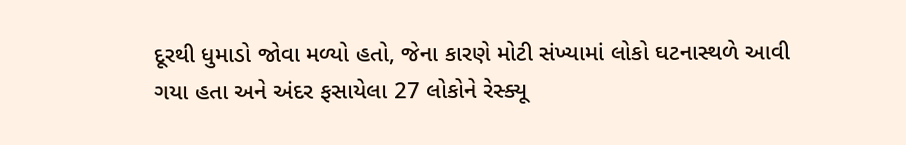દૂરથી ધુમાડો જોવા મળ્યો હતો, જેના કારણે મોટી સંખ્યામાં લોકો ઘટનાસ્થળે આવી ગયા હતા અને અંદર ફસાયેલા 27 લોકોને રેસ્ક્યૂ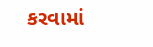કરવામાં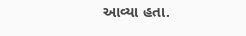આવ્યા હતા.